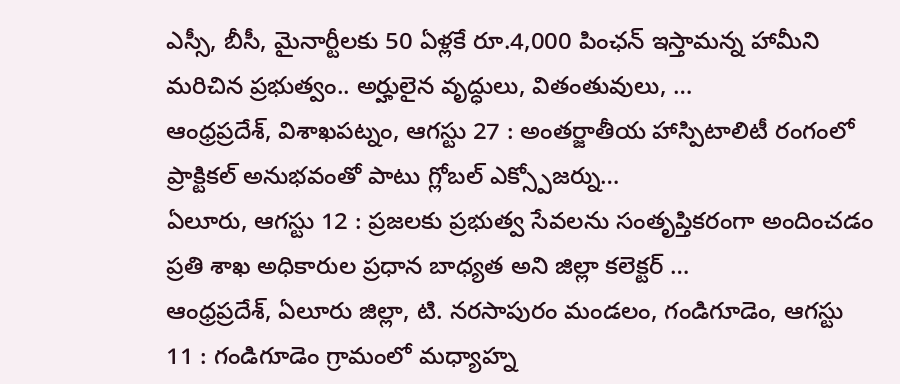ఎస్సీ, బీసీ, మైనార్టీలకు 50 ఏళ్లకే రూ.4,000 పింఛన్ ఇస్తామన్న హామీని మరిచిన ప్రభుత్వం.. అర్హులైన వృద్ధులు, వితంతువులు, …
ఆంధ్రప్రదేశ్, విశాఖపట్నం, ఆగస్టు 27 : అంతర్జాతీయ హాస్పిటాలిటీ రంగంలో ప్రాక్టికల్ అనుభవంతో పాటు గ్లోబల్ ఎక్స్పోజర్ను…
ఏలూరు, ఆగస్టు 12 : ప్రజలకు ప్రభుత్వ సేవలను సంతృప్తికరంగా అందించడం ప్రతి శాఖ అధికారుల ప్రధాన బాధ్యత అని జిల్లా కలెక్టర్ …
ఆంధ్రప్రదేశ్, ఏలూరు జిల్లా, టి. నరసాపురం మండలం, గండిగూడెం, ఆగస్టు 11 : గండిగూడెం గ్రామంలో మధ్యాహ్న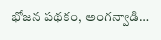భోజన పథకం, అంగన్వాడి…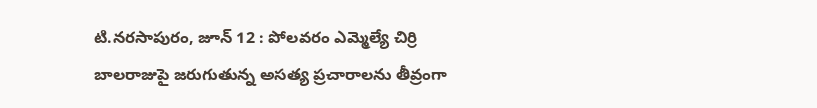టి.నరసాపురం, జూన్ 12 : పోలవరం ఎమ్మెల్యే చిర్రి బాలరాజుపై జరుగుతున్న అసత్య ప్రచారాలను తీవ్రంగా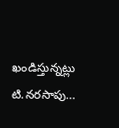ఖండిస్తున్నట్లు టి.నరసాపు…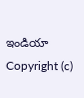ఇండియా
Copyright (c)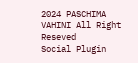2024 PASCHIMA VAHINI All Right Reseved
Social Plugin